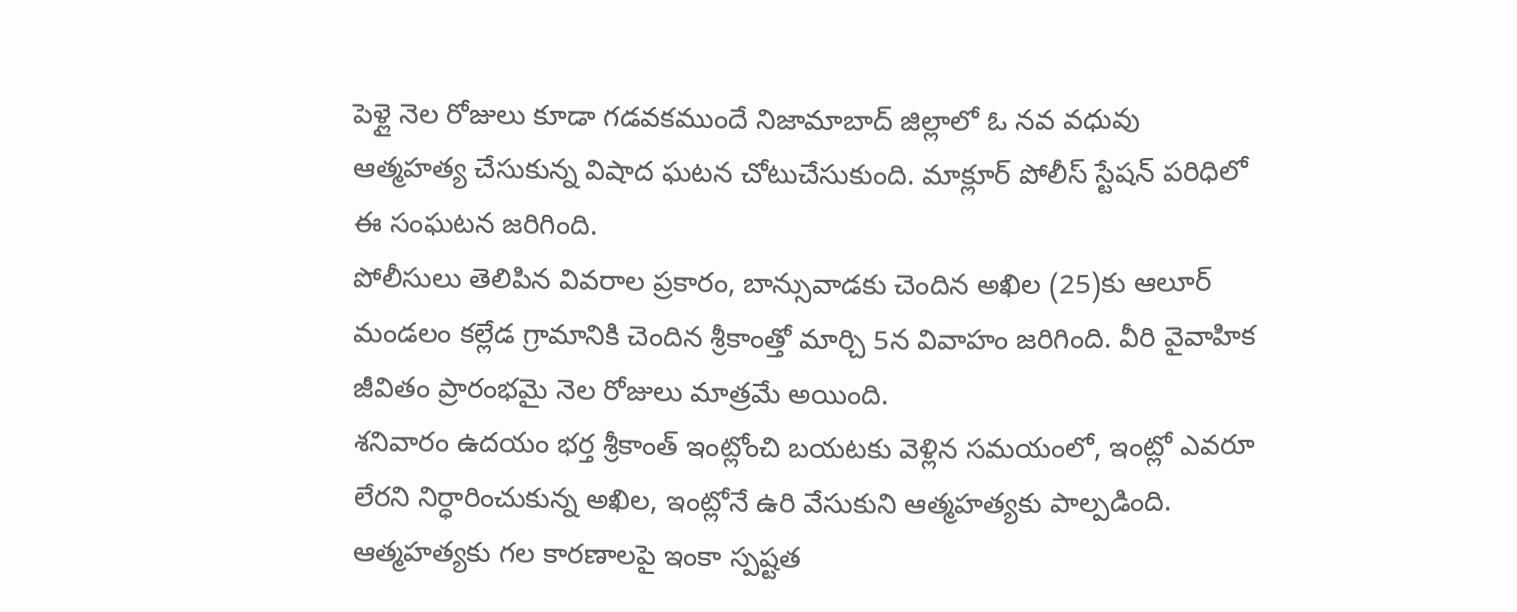పెళ్లై నెల రోజులు కూడా గడవకముందే నిజామాబాద్ జిల్లాలో ఓ నవ వధువు ఆత్మహత్య చేసుకున్న విషాద ఘటన చోటుచేసుకుంది. మాక్లూర్ పోలీస్ స్టేషన్ పరిధిలో ఈ సంఘటన జరిగింది.
పోలీసులు తెలిపిన వివరాల ప్రకారం, బాన్సువాడకు చెందిన అఖిల (25)కు ఆలూర్ మండలం కల్లేడ గ్రామానికి చెందిన శ్రీకాంత్తో మార్చి 5న వివాహం జరిగింది. వీరి వైవాహిక జీవితం ప్రారంభమై నెల రోజులు మాత్రమే అయింది.
శనివారం ఉదయం భర్త శ్రీకాంత్ ఇంట్లోంచి బయటకు వెళ్లిన సమయంలో, ఇంట్లో ఎవరూ లేరని నిర్ధారించుకున్న అఖిల, ఇంట్లోనే ఉరి వేసుకుని ఆత్మహత్యకు పాల్పడింది.
ఆత్మహత్యకు గల కారణాలపై ఇంకా స్పష్టత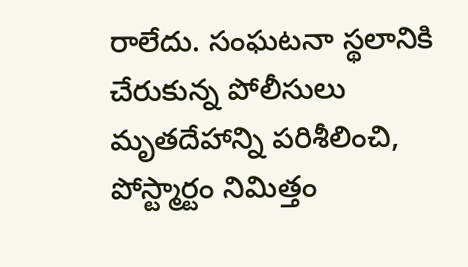రాలేదు. సంఘటనా స్థలానికి చేరుకున్న పోలీసులు మృతదేహాన్ని పరిశీలించి, పోస్ట్మార్టం నిమిత్తం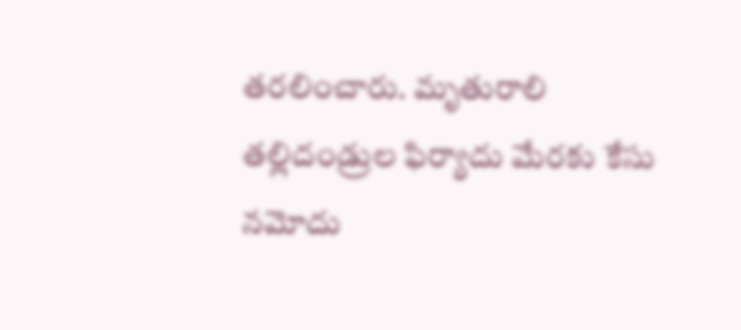తరలించారు. మృతురాలి తల్లిదండ్రుల ఫిర్యాదు మేరకు కేసు నమోదు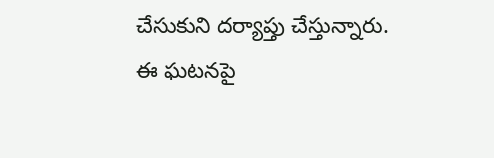చేసుకుని దర్యాప్తు చేస్తున్నారు.
ఈ ఘటనపై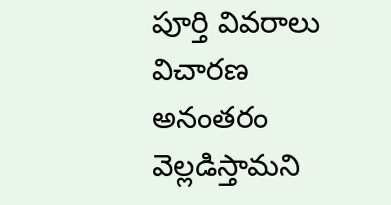పూర్తి వివరాలు విచారణ అనంతరం వెల్లడిస్తామని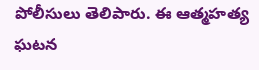పోలీసులు తెలిపారు. ఈ ఆత్మహత్య ఘటన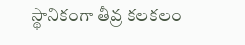స్థానికంగా తీవ్ర కలకలం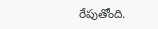రేపుతోంది.